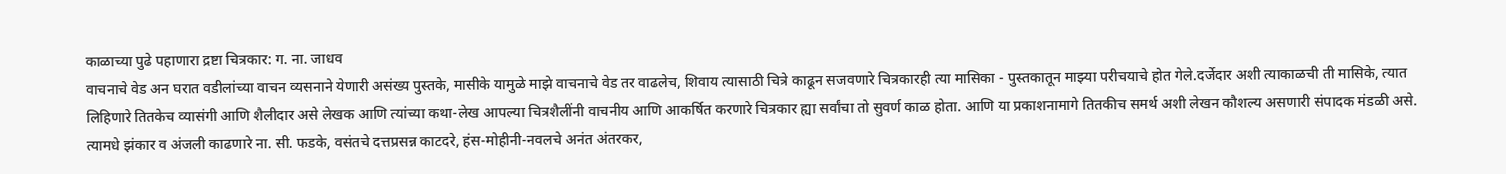काळाच्या पुढे पहाणारा द्रष्टा चित्रकार: ग. ना. जाधव
वाचनाचे वेड अन घरात वडीलांच्या वाचन व्यसनाने येणारी असंख्य पुस्तके, मासीके यामुळे माझे वाचनाचे वेड तर वाढलेच, शिवाय त्यासाठी चित्रे काढून सजवणारे चित्रकारही त्या मासिका - पुस्तकातून माझ्या परीचयाचे होत गेले.दर्जेदार अशी त्याकाळची ती मासिके, त्यात लिहिणारे तितकेच व्यासंगी आणि शैलीदार असे लेखक आणि त्यांच्या कथा-लेख आपल्या चित्रशैलींनी वाचनीय आणि आकर्षित करणारे चित्रकार ह्या सर्वांचा तो सुवर्ण काळ होता. आणि या प्रकाशनामागे तितकीच समर्थ अशी लेखन कौशल्य असणारी संपादक मंडळी असे. त्यामधे झंकार व अंजली काढणारे ना. सी. फडके, वसंतचे दत्तप्रसन्न काटदरे, हंस-मोहीनी-नवलचे अनंत अंतरकर,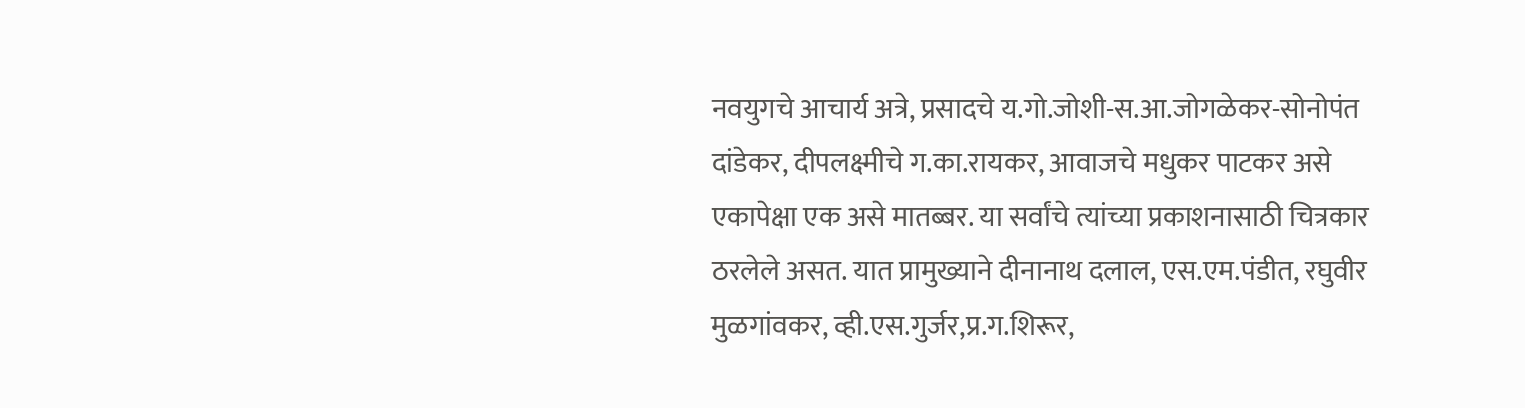नवयुगचे आचार्य अत्रे, प्रसादचे य.गो.जोशी-स.आ.जोगळेकर-सोनोपंत दांडेकर, दीपलक्ष्मीचे ग.का.रायकर, आवाजचे मधुकर पाटकर असे एकापेक्षा एक असे मातब्बर. या सर्वांचे त्यांच्या प्रकाशनासाठी चित्रकार ठरलेले असत. यात प्रामुख्याने दीनानाथ दलाल, एस.एम.पंडीत, रघुवीर मुळगांवकर, व्ही.एस.गुर्जर,प्र.ग.शिरूर,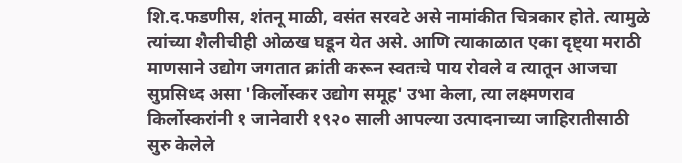शि.द.फडणीस, शंतनू माळी, वसंत सरवटे असे नामांकीत चित्रकार होते. त्यामुळे त्यांच्या शैलीचीही ओळख घडून येत असे. आणि त्याकाळात एका दृष्ट्या मराठी माणसाने उद्योग जगतात क्रांती करून स्वतःचे पाय रोवले व त्यातून आजचा सुप्रसिध्द असा 'किर्लोस्कर उद्योग समूह' उभा केला, त्या लक्ष्मणराव किर्लोस्करांनी १ जानेवारी १९२० साली आपल्या उत्पादनाच्या जाहिरातीसाठी सुरु केलेले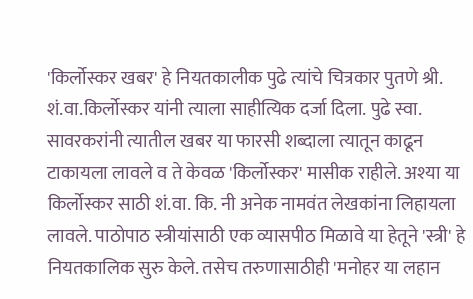'किर्लोस्कर खबर' हे नियतकालीक पुढे त्यांचे चित्रकार पुतणे श्री. शं.वा.किर्लोस्कर यांनी त्याला साहीत्यिक दर्जा दिला. पुढे स्वा. सावरकरांनी त्यातील खबर या फारसी शब्दाला त्यातून काढून टाकायला लावले व ते केवळ 'किर्लोस्कर' मासीक राहीले. अश्या या किर्लोस्कर साठी शं.वा. कि. नी अनेक नामवंत लेखकांना लिहायला लावले. पाठोपाठ स्त्रीयांसाठी एक व्यासपीठ मिळावे या हेतूने 'स्त्री' हे नियतकालिक सुरु केले. तसेच तरुणासाठीही 'मनोहर या लहान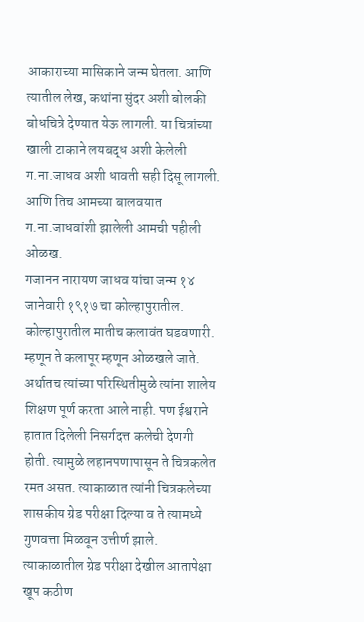आकाराच्या मासिकाने जन्म घेतला. आणि त्यातील लेख, कथांना सुंदर अशी बोलकी बोधचित्रे देण्यात येऊ लागली. या चित्रांच्या खाली टाकाने लयबद्ध अशी केलेली ग.ना.जाधव अशी धावती सही दिसू लागली. आणि तिच आमच्या बालवयात ग.ना.जाधवांशी झालेली आमची पहीली ओळख.
गजानन नारायण जाधव यांचा जन्म १४ जानेवारी १९१७ चा कोल्हापुरातील. कोल्हापुरातील मातीच कलावंत घडवणारी. म्हणून ते कलापूर म्हणून ओळखले जाते. अर्थातच त्यांच्या परिस्थितीमुळे त्यांना शालेय शिक्षण पूर्ण करता आले नाही. पण ईश्वराने हातात दिलेली निसर्गदत्त कलेची देणगी होती. त्यामुळे लहानपणापासून ते चित्रकलेत रमत असत. त्याकाळात त्यांनी चित्रकलेच्या शासकीय ग्रेड परीक्षा दिल्या व ते त्यामध्ये गुणवत्ता मिळवून उत्तीर्ण झाले. त्याकाळातील ग्रेड परीक्षा देखील आतापेक्षा खूप कठीण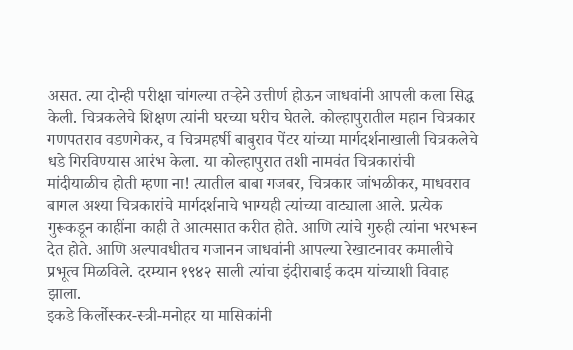असत. त्या दोन्ही परीक्षा चांगल्या तऱ्हेने उत्तीर्ण होऊन जाधवांनी आपली कला सिद्ध केली. चित्रकलेचे शिक्षण त्यांनी घरच्या घरीच घेतले. कोल्हापुरातील महान चित्रकार गणपतराव वडणगेकर, व चित्रमहर्षी बाबुराव पेंटर यांच्या मार्गदर्शनाखाली चित्रकलेचे धडे गिरविण्यास आरंभ केला. या कोल्हापुरात तशी नामवंत चित्रकारांची मांदीयाळीच होती म्हणा ना! त्यातील बाबा गजबर, चित्रकार जांभळीकर, माधवराव बागल अश्या चित्रकारांचे मार्गदर्शनाचे भाग्यही त्यांच्या वाट्याला आले. प्रत्येक गुरूकडून काहींना काही ते आत्मसात करीत होते. आणि त्यांचे गुरुही त्यांना भरभरून देत होते. आणि अल्पावधीतच गजानन जाधवांनी आपल्या रेखाटनावर कमालीचे प्रभूत्व मिळविले. दरम्यान १९४२ साली त्यांचा इंदीराबाई कदम यांच्याशी विवाह झाला.
इकडे किर्लोस्कर-स्त्री-मनोहर या मासिकांनी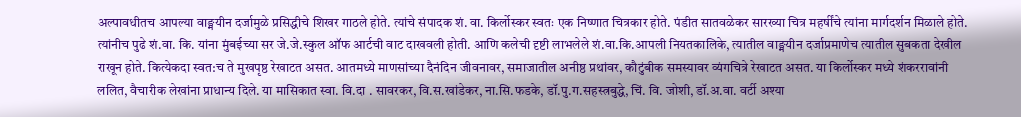अल्पावधीतच आपल्या वाङ्मयीन दर्जामुळे प्रसिद्धीचे शिखर गाठले होते. त्यांचे संपादक शं. वा. किर्लोस्कर स्वतः एक निष्णात चित्रकार होते. पंडीत सातवळेकर सारख्या चित्र महर्षींचे त्यांना मार्गदर्शन मिळाले होते. त्यांनीच पुढे शं.वा. कि. यांना मुंबईच्या सर जे.जे.स्कुल ऑफ आर्टची वाट दाखवली होती. आणि कलेची दृष्टी लाभलेले शं.वा.कि.आपली नियतकालिके, त्यातील वाङ्मयीन दर्जाप्रमाणेच त्यातील सुबकता देखील राखून होते. कित्येकदा स्वत:च ते मुखपृष्ठ रेखाटत असत. आतमध्ये माणसांच्या दैनंदिन जीवनावर, समाजातील अनीष्ठ प्रथांवर, कौटुंबीक समस्यावर व्यंगचित्रे रेखाटत असत. या किर्लोस्कर मध्ये शंकररावांनी ललित, वैचारीक लेखांना प्राधान्य दिले. या मासिकात स्वा. वि.दा . सावरकर, वि.स.खांडेकर, ना.सि.फडके, डॉ.पु.ग.सहस्त्रबुद्धे, चिं. वि. जोशी, डॉ.अ.वा. वर्टी अश्या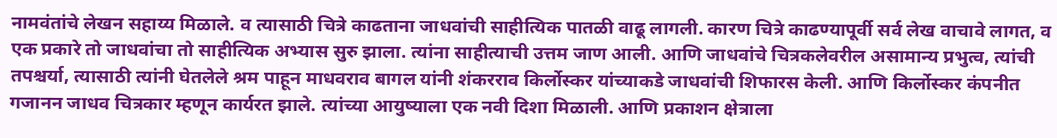नामवंतांचे लेखन सहाय्य मिळाले. व त्यासाठी चित्रे काढताना जाधवांची साहीत्यिक पातळी वाढू लागली. कारण चित्रे काढण्यापूर्वी सर्व लेख वाचावे लागत, व एक प्रकारे तो जाधवांचा तो साहीत्यिक अभ्यास सुरु झाला. त्यांना साहीत्याची उत्तम जाण आली. आणि जाधवांचे चित्रकलेवरील असामान्य प्रभुत्व, त्यांची तपश्चर्या, त्यासाठी त्यांनी घेतलेले श्रम पाहून माधवराव बागल यांनी शंकरराव किर्लोस्कर यांच्याकडे जाधवांची शिफारस केली. आणि किर्लोस्कर कंपनीत गजानन जाधव चित्रकार म्हणून कार्यरत झाले. त्यांच्या आयुष्याला एक नवी दिशा मिळाली. आणि प्रकाशन क्षेत्राला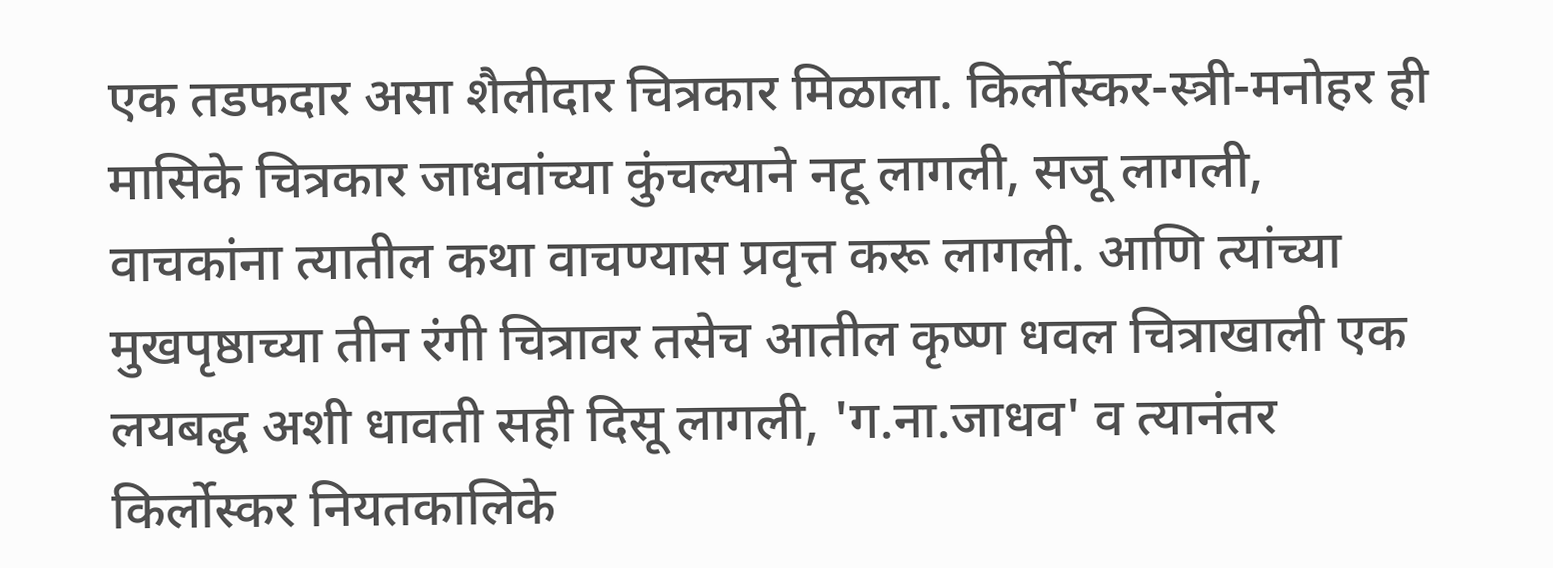एक तडफदार असा शैलीदार चित्रकार मिळाला. किर्लोस्कर-स्त्री-मनोहर ही मासिके चित्रकार जाधवांच्या कुंचल्याने नटू लागली, सजू लागली, वाचकांना त्यातील कथा वाचण्यास प्रवृत्त करू लागली. आणि त्यांच्या मुखपृष्ठाच्या तीन रंगी चित्रावर तसेच आतील कृष्ण धवल चित्राखाली एक लयबद्ध अशी धावती सही दिसू लागली, 'ग.ना.जाधव' व त्यानंतर किर्लोस्कर नियतकालिके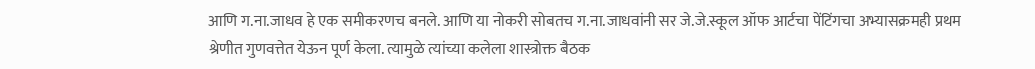आणि ग.ना.जाधव हे एक समीकरणच बनले. आणि या नोकरी सोबतच ग.ना.जाधवांनी सर जे.जे.स्कूल ऑफ आर्टचा पेंटिंगचा अभ्यासक्रमही प्रथम श्रेणीत गुणवत्तेत येऊन पूर्ण केला. त्यामुळे त्यांच्या कलेला शास्त्रोक्त बैठक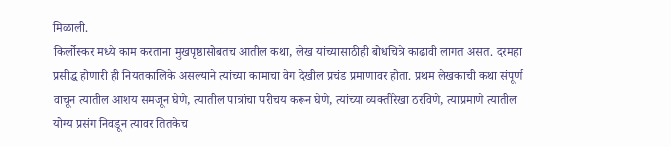मिळाली.
किर्लोस्कर मध्ये काम करताना मुखपृष्ठासोबतच आतील कथा, लेख यांच्यासाठीही बोधचित्रे काढावी लागत असत. दरमहा प्रसीद्ध होणारी ही नियतकालिके असल्याने त्यांच्या कामाचा वेग देखील प्रचंड प्रमाणावर होता. प्रथम लेखकाची कथा संपूर्ण वाचून त्यातील आशय समजून घेणे, त्यातील पात्रांचा परीचय करून घेणे, त्यांच्या व्यक्तीरेखा ठरविणे, त्याप्रमाणे त्यातील योग्य प्रसंग निवडून त्यावर तितकेच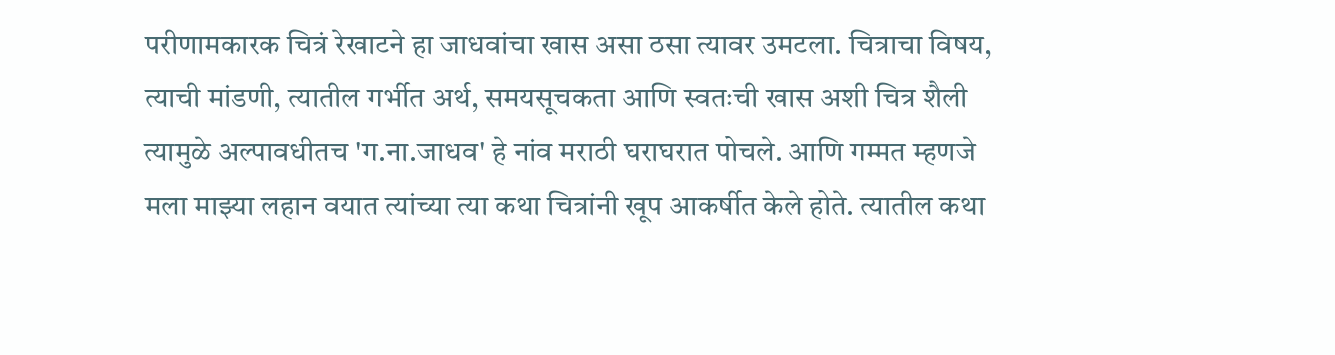परीणामकारक चित्रं रेखाटने हा जाधवांचा खास असा ठसा त्यावर उमटला. चित्राचा विषय, त्याची मांडणी, त्यातील गर्भीत अर्थ, समयसूचकता आणि स्वतःची खास अशी चित्र शैली त्यामुळे अल्पावधीतच 'ग.ना.जाधव' हे नांव मराठी घराघरात पोचले. आणि गम्मत म्हणजे मला माझ्या लहान वयात त्यांच्या त्या कथा चित्रांनी खूप आकर्षीत केले होते. त्यातील कथा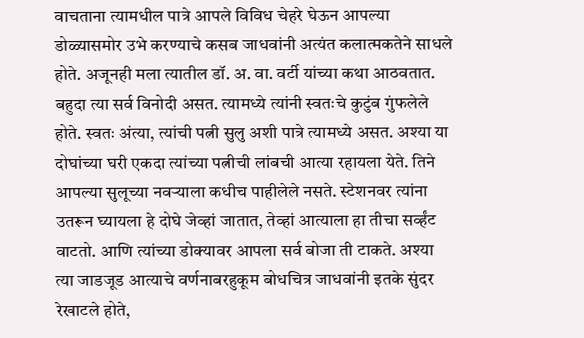वाचताना त्यामधील पात्रे आपले विविध चेहरे घेऊन आपल्या डोळ्यासमोर उभे करण्याचे कसब जाधवांनी अत्यंत कलात्मकतेने साधले होते. अजूनही मला त्यातील डॉ. अ. वा. वर्टी यांच्या कथा आठवतात. बहुदा त्या सर्व विनोदी असत. त्यामध्ये त्यांनी स्वतःचे कुटुंब गुंफलेले होते. स्वतः अंत्या, त्यांची पत्नी सुलु अशी पात्रे त्यामध्ये असत. अश्या या दोघांच्या घरी एकदा त्यांच्या पत्नीची लांबची आत्या रहायला येते. तिने आपल्या सुलूच्या नवऱ्याला कधीच पाहीलेले नसते. स्टेशनवर त्यांना उतरून घ्यायला हे दोघे जेव्हां जातात, तेव्हां आत्याला हा तीचा सर्व्हंट वाटतो. आणि त्यांच्या डोक्यावर आपला सर्व बोजा ती टाकते. अश्या त्या जाडजूड आत्याचे वर्णनाबरहुकूम बोधचित्र जाधवांनी इतके सुंदर रेखाटले होते,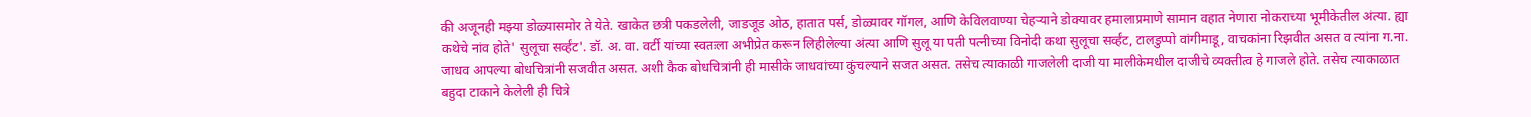की अजूनही मझ्या डोळ्यासमोर ते येते. खाकेत छत्री पकडलेली, जाडजूड ओठ, हातात पर्स, डोळ्यावर गॉगल, आणि केविलवाण्या चेहऱ्याने डोक्यावर हमालाप्रमाणे सामान वहात नेणारा नोकराच्या भूमीकेतील अंत्या. ह्या कथेचे नांव होते' सुलूचा सर्व्हंट'. डॉ. अ. वा. वर्टी यांच्या स्वतःला अभीप्रेत करून लिहीलेल्या अंत्या आणि सुलू या पती पत्नीच्या विनोदी कथा सुलूचा सर्व्हंट, टालडुप्पो वांगीमाडू, वाचकांना रिझवीत असत व त्यांना ग.ना. जाधव आपल्या बोधचित्रांनी सजवीत असत. अशी कैक बोधचित्रांनी ही मासीके जाधवांच्या कुंचल्याने सजत असत. तसेच त्याकाळी गाजलेली दाजी या मालीकेमधील दाजीचे व्यक्तीत्व हे गाजले होते. तसेच त्याकाळात बहुदा टाकाने केलेली ही चित्रे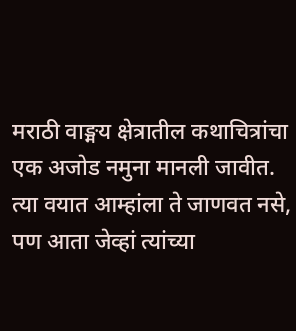मराठी वाङ्मय क्षेत्रातील कथाचित्रांचा एक अजोड नमुना मानली जावीत. त्या वयात आम्हांला ते जाणवत नसे, पण आता जेव्हां त्यांच्या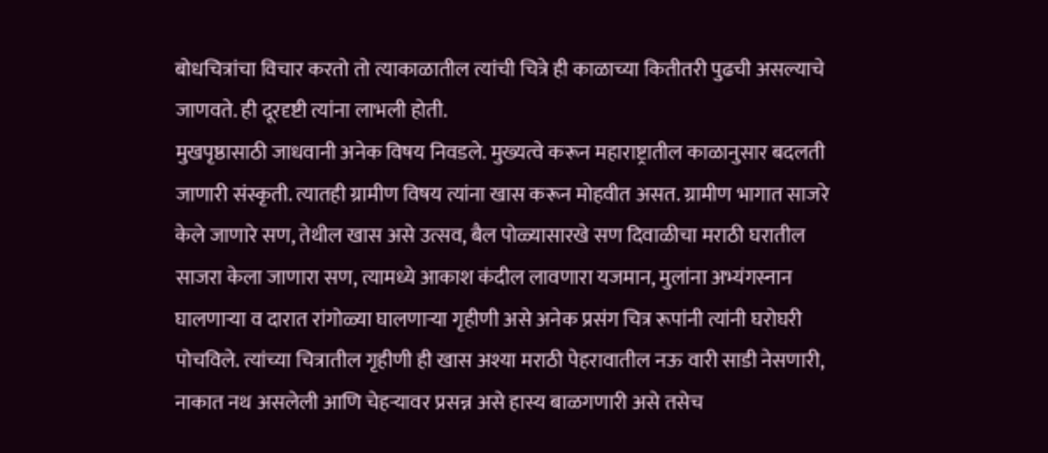बोधचित्रांचा विचार करतो तो त्याकाळातील त्यांची चित्रे ही काळाच्या कितीतरी पुढची असल्याचे जाणवते. ही दूरदृष्टी त्यांना लाभली होती.
मुखपृष्ठासाठी जाधवानी अनेक विषय निवडले. मुख्यत्वे करून महाराष्ट्रातील काळानुसार बदलती जाणारी संस्कृती. त्यातही ग्रामीण विषय त्यांना खास करून मोहवीत असत. ग्रामीण भागात साजरे केले जाणारे सण, तेथील खास असे उत्सव, बैल पोळ्यासारखे सण दिवाळीचा मराठी घरातील साजरा केला जाणारा सण, त्यामध्ये आकाश कंदील लावणारा यजमान, मुलांना अभ्यंगस्नान घालणाऱ्या व दारात रांगोळ्या घालणाऱ्या गृहीणी असे अनेक प्रसंग चित्र रूपांनी त्यांनी घरोघरी पोचविले. त्यांच्या चित्रातील गृहीणी ही खास अश्या मराठी पेहरावातील नऊ वारी साडी नेसणारी, नाकात नथ असलेली आणि चेहऱ्यावर प्रसन्न असे हास्य बाळगणारी असे तसेच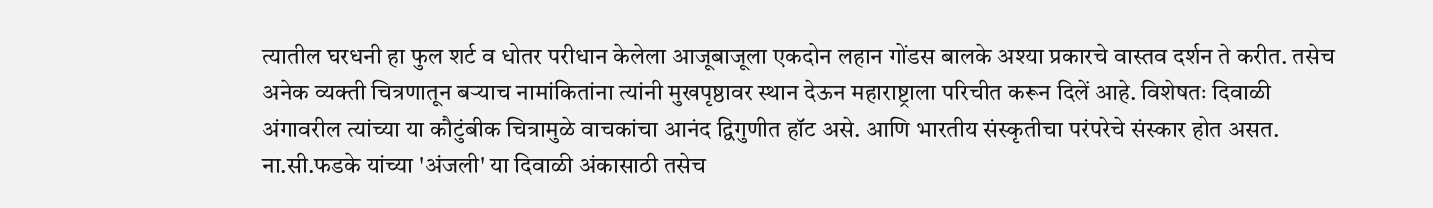त्यातील घरधनी हा फुल शर्ट व धोतर परीधान केलेला आजूबाजूला एकदोन लहान गोंडस बालके अश्या प्रकारचे वास्तव दर्शन ते करीत. तसेच अनेक व्यक्ती चित्रणातून बऱ्याच नामांकितांना त्यांनी मुखपृष्ठावर स्थान देऊन महाराष्ट्राला परिचीत करून दिलें आहे. विशेषतः दिवाळी अंगावरील त्यांच्या या कौटुंबीक चित्रामुळे वाचकांचा आनंद द्विगुणीत हॉट असे. आणि भारतीय संस्कृतीचा परंपरेचे संस्कार होत असत. ना.सी.फडके यांच्या 'अंजली' या दिवाळी अंकासाठी तसेच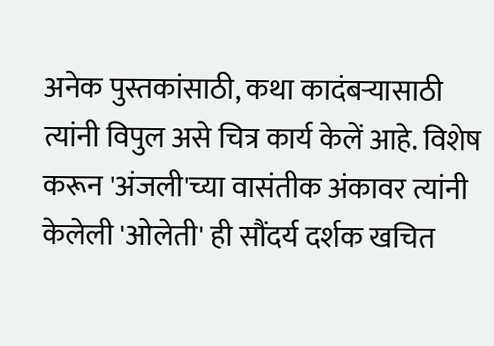अनेक पुस्तकांसाठी, कथा कादंबऱ्यासाठी त्यांनी विपुल असे चित्र कार्य केलें आहे. विशेष करून 'अंजली'च्या वासंतीक अंकावर त्यांनी केलेली 'ओलेती' ही सौंदर्य दर्शक खचित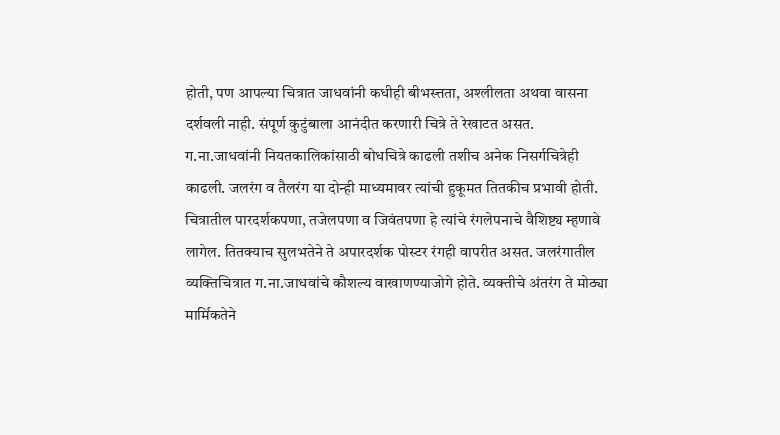होती, पण आपल्या चित्रात जाधवांनी कधीही बीभस्त्तता, अश्लीलता अथवा वासना दर्शवली नाही. संपूर्ण कुटुंबाला आनंदीत करणारी चित्रे ते रेखाटत असत.
ग.ना.जाधवांनी नियतकालिकांसाठी बोधचित्रे काढली तशीच अनेक निसर्गचित्रेही काढली. जलरंग व तैलरंग या दोन्ही माध्यमावर त्यांची हुकूमत तितकीच प्रभावी होती. चित्रातील पारदर्शकपणा, तजेलपणा व जिवंतपणा हे त्यांचे रंगलेपनाचे वैशिष्ट्य म्हणावे लागेल. तितक्याच सुलभतेने ते अपारदर्शक पोस्टर रंगही वापरीत असत. जलरंगातील व्यक्तिचित्रात ग.ना.जाधवांचे कौशल्य वाखाणण्याजोगे होते. व्यक्तीचे अंतरंग ते मोठ्या मार्मिकतेने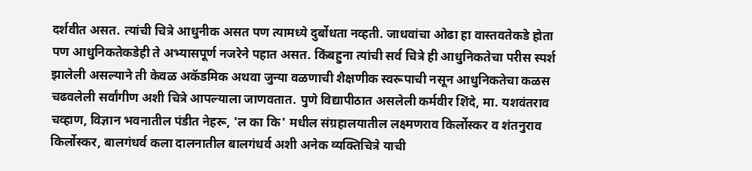दर्शवीत असत. त्यांची चित्रे आधुनीक असत पण त्यामध्ये दुर्बोधता नव्हती. जाधवांचा ओढा हा वास्तवतेकडे होता पण आधुनिकतेकडेही ते अभ्यासपूर्ण नजरेने पहात असत. किंबहुना त्यांची सर्व चित्रे ही आधुनिकतेचा परीस स्पर्श झालेली असल्याने ती केवळ अकॅडमिक अथवा जुन्या वळणाची शैक्षणीक स्वरूपाची नसून आधुनिकतेचा कळस चढवलेली सर्वांगीण अशी चित्रे आपल्याला जाणवतात. पुणे विद्यापीठात असलेली कर्मवीर शिंदे, मा. यशवंतराव चव्हाण, विज्ञान भवनातील पंडीत नेहरू, 'ल का कि' मधील संग्रहालयातील लक्ष्मणराव किर्लोस्कर व शंतनुराव किर्लोस्कर, बालगंधर्व कला दालनातील बालगंधर्व अशी अनेक व्यक्तिचित्रे याची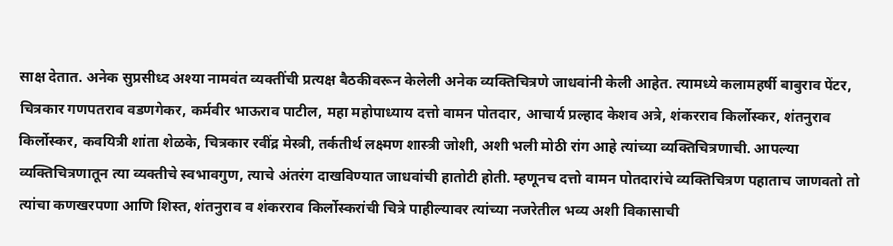साक्ष देतात. अनेक सुप्रसीध्द अश्या नामवंत व्यक्तींची प्रत्यक्ष बैठकीवरून केलेली अनेक व्यक्तिचित्रणे जाधवांनी केली आहेत. त्यामध्ये कलामहर्षी बाबुराव पेंटर, चित्रकार गणपतराव वडणगेकर, कर्मवीर भाऊराव पाटील, महा महोपाध्याय दत्तो वामन पोतदार, आचार्य प्रल्हाद केशव अत्रे, शंकरराव किर्लोस्कर, शंतनुराव किर्लोस्कर, कवयित्री शांता शेळके, चित्रकार रवींद्र मेस्त्री, तर्कतीर्थ लक्ष्मण शास्त्री जोशी, अशी भली मोठी रांग आहे त्यांच्या व्यक्तिचित्रणाची. आपल्या व्यक्तिचित्रणातून त्या व्यक्तीचे स्वभावगुण, त्याचे अंतरंग दाखविण्यात जाधवांची हातोटी होती. म्हणूनच दत्तो वामन पोतदारांचे व्यक्तिचित्रण पहाताच जाणवतो तो त्यांचा कणखरपणा आणि शिस्त, शंतनुराव व शंकरराव किर्लोस्करांची चित्रे पाहील्यावर त्यांच्या नजरेतील भव्य अशी विकासाची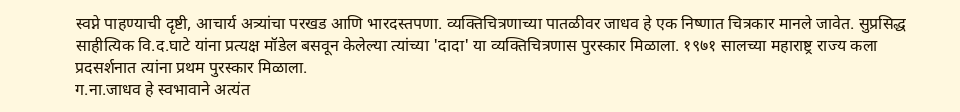स्वप्ने पाहण्याची दृष्टी, आचार्य अत्र्यांचा परखड आणि भारदस्तपणा. व्यक्तिचित्रणाच्या पातळीवर जाधव हे एक निष्णात चित्रकार मानले जावेत. सुप्रसिद्ध साहीत्यिक वि.द.घाटे यांना प्रत्यक्ष मॉडेल बसवून केलेल्या त्यांच्या 'दादा' या व्यक्तिचित्रणास पुरस्कार मिळाला. १९७१ सालच्या महाराष्ट्र राज्य कला प्रदसर्शनात त्यांना प्रथम पुरस्कार मिळाला.
ग.ना.जाधव हे स्वभावाने अत्यंत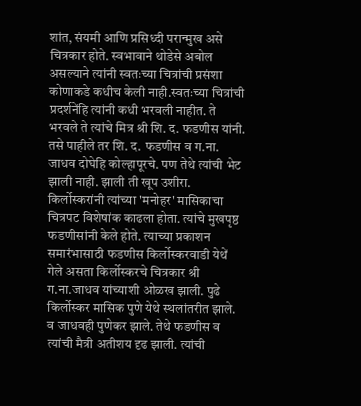शांत, संयमी आणि प्रसिध्दी परान्मुख असे चित्रकार होते. स्वभावाने थोडेसे अबोल असल्याने त्यांनी स्वतःच्या चित्रांची प्रसंशा कोणाकडे कधीच केली नाही.स्वतःच्या चित्रांची प्रदर्शनेंहि त्यांनी कधी भरवली नाहीत. ते भरवले ते त्यांचे मित्र श्री शि. द. फडणीस यांनी. तसे पाहीले तर शि. द. फडणीस व ग.ना. जाधव दोघेहि कोल्हापूरचे. पण तेथे त्यांची भेट झाली नाही. झाली ती खूप उशीरा. किर्लोस्करांनी त्यांच्या 'मनोहर' मासिकाचा चित्रपट विशेषांक काढला होता. त्यांचे मुखपृष्ठ फडणीसांनी केले होते. त्याच्या प्रकाशन समारंभासाठी फडणीस किर्लोस्करवाडी येथें गेले असता किर्लोस्करचे चित्रकार श्री ग.ना.जाधव यांच्याशी ओळख झाली. पुढे किर्लोस्कर मासिक पुणे येथे स्थलांतरीत झाले. व जाधवही पुणेकर झाले. तेथे फडणीस व त्यांची मैत्री अतीशय दृढ झाली. त्यांची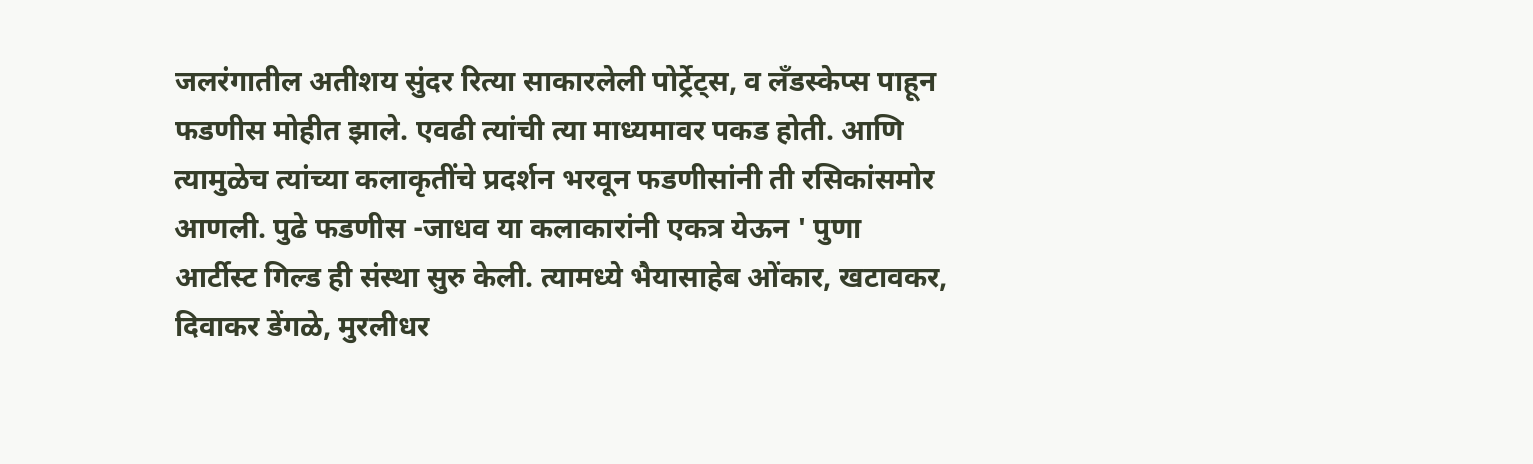जलरंगातील अतीशय सुंदर रित्या साकारलेली पोर्ट्रेट्स, व लॅंडस्केप्स पाहून फडणीस मोहीत झाले. एवढी त्यांची त्या माध्यमावर पकड होती. आणि त्यामुळेच त्यांच्या कलाकृतींचे प्रदर्शन भरवून फडणीसांनी ती रसिकांसमोर आणली. पुढे फडणीस -जाधव या कलाकारांनी एकत्र येऊन ' पुणा आर्टीस्ट गिल्ड ही संस्था सुरु केली. त्यामध्ये भैयासाहेब ओंकार, खटावकर, दिवाकर डेंगळे, मुरलीधर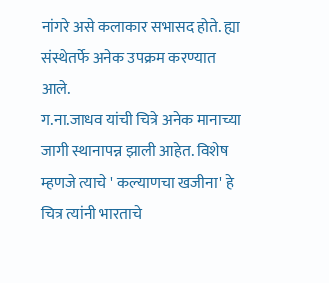नांगरे असे कलाकार सभासद होते. ह्या संस्थेतर्फे अनेक उपक्रम करण्यात आले.
ग.ना.जाधव यांची चित्रे अनेक मानाच्या जागी स्थानापन्न झाली आहेत. विशेष म्हणजे त्याचे ' कल्याणचा खजीना' हे चित्र त्यांनी भारताचे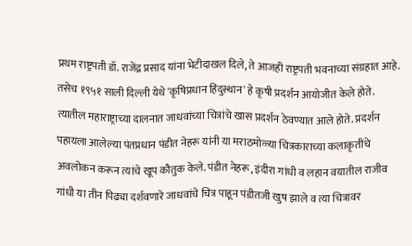प्रथम राष्ट्रपती डॉ. राजेंद्र प्रसाद यांना भेटीदाखल दिले, ते आजही राष्ट्रपती भवनाच्या संग्रहात आहे. तसेच १९५१ साली दिल्ली येथे 'कृषिप्रधान हिंदुस्थान' हे कृषी प्रदर्शन आयोजीत केले होते. त्यातील महाराष्ट्राच्या दालनात जाधवांच्या चित्रांचे खास प्रदर्शन ठेवण्यात आले होते. प्रदर्शन पहायला आलेल्या पंतप्रधान पंडीत नेहरू यांनी या मराठमोळ्या चित्रकाराच्या कलाकृतींचे अवलोकन करून त्यांचे खूप कौतुक केले. पंडीत नेहरू, इंदीरा गांधी व लहान वयातील राजीव गांधी या तीन पिढ्या दर्शवणारे जाधवांचे चित्र पाहून पंडीतजी खुष झाले व त्या चित्रावर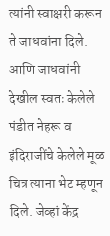त्यांनी स्वाक्षरी करून ते जाधवांना दिले. आणि जाधवांनी देखील स्वतः केलेले पंडीत नेहरू व इंदिराजींचे केलेले मूळ चित्र त्याना भेट म्हणून दिले. जेव्हां केंद्र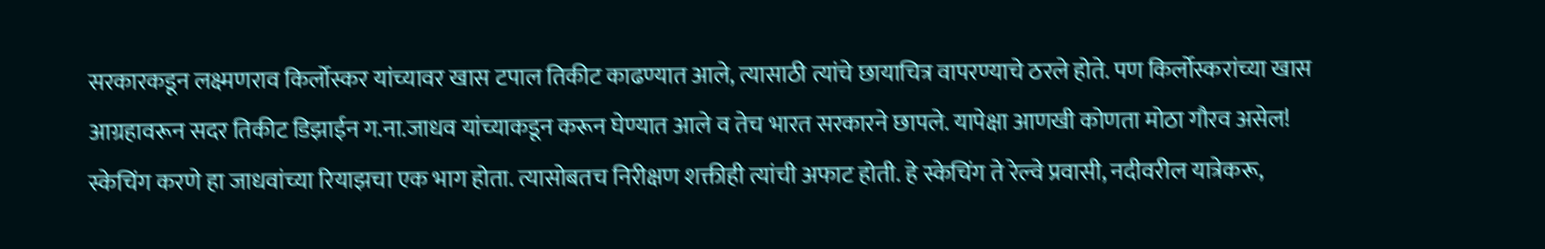सरकारकडून लक्ष्मणराव किर्लोस्कर यांच्यावर खास टपाल तिकीट काढण्यात आले, त्यासाठी त्यांचे छायाचित्र वापरण्याचे ठरले होते. पण किर्लोस्करांच्या खास आग्रहावरून सदर तिकीट डिझाईन ग.ना.जाधव यांच्याकडून करून घेण्यात आले व तेच भारत सरकारने छापले. यापेक्षा आणखी कोणता मोठा गौरव असेल!
स्केचिंग करणे हा जाधवांच्या रियाझचा एक भाग होता. त्यासोबतच निरीक्षण शक्तीही त्यांची अफाट होती. हे स्केचिंग ते रेल्वे प्रवासी, नदीवरील यात्रेकरू,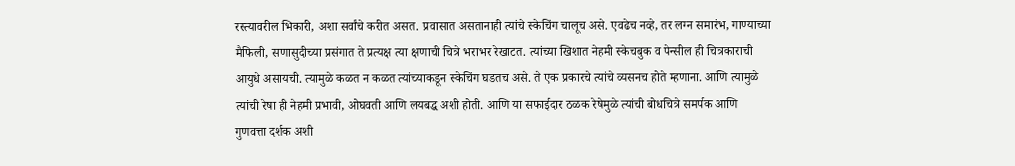रस्त्यावरील भिकारी, अशा सर्वांचे करीत असत. प्रवासात असतानाही त्यांचे स्केचिंग चालूच असे. एवढेच नव्हे, तर लग्न समारंभ, गाण्याच्या मैफिली, सणासुदीच्या प्रसंगात ते प्रत्यक्ष त्या क्षणाची चित्रे भराभर रेखाटत. त्यांच्या खिशात नेहमी स्केचबुक व पेन्सील ही चित्रकाराची आयुधे असायची. त्यामुळे कळत न कळत त्यांच्याकडून स्केचिंग घडतच असे. ते एक प्रकारचे त्यांचे व्यसनच होते म्हणाना. आणि त्यामुळे त्यांची रेषा ही नेहमी प्रभावी, ओघवती आणि लयबद्ध अशी होती. आणि या सफाईदार ठळक रेषेमुळे त्यांची बोधचित्रे समर्पक आणि गुणवत्ता दर्शक अशी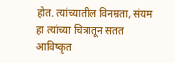होत. त्यांच्यातील विनम्रता, संयम हा त्यांच्या चित्रातून सतत आविष्कृत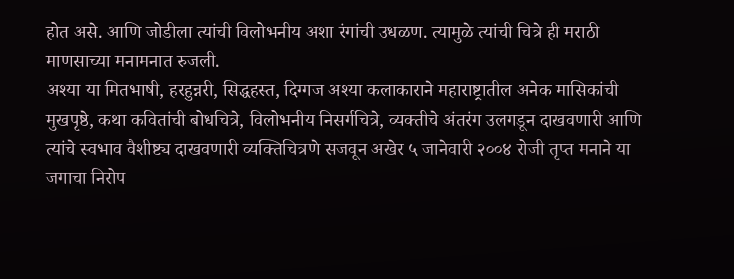होत असे. आणि जोडीला त्यांची विलोभनीय अशा रंगांची उधळण. त्यामुळे त्यांची चित्रे ही मराठी माणसाच्या मनामनात रुजली.
अश्या या मितभाषी, हरहुन्नरी, सिद्धहस्त, दिग्गज अश्या कलाकाराने महाराष्ट्रातील अनेक मासिकांची मुखपृष्ठे, कथा कवितांची बोधचित्रे, विलोभनीय निसर्गचित्रे, व्यक्तीचे अंतरंग उलगडून दाखवणारी आणि त्यांचे स्वभाव वैशीष्ट्य दाखवणारी व्यक्तिचित्रणे सजवून अखेर ५ जानेवारी २००४ रोजी तृप्त मनाने या जगाचा निरोप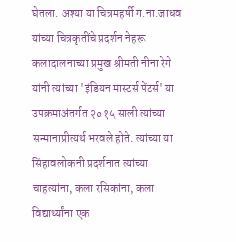घेतला. अश्या या चित्रमहर्षी ग.ना.जाधव यांच्या चित्रकृतींचे प्रदर्शन नेहरू कलादालनाच्या प्रमुख श्रीमती नीना रेगे यांनी त्यांच्या 'इंडियन मास्टर्स पेंटर्स' या उपक्रमाअंतर्गत २०१५ साली त्यांच्या सन्मानाप्रीत्यर्थ भरवले होते. त्यांच्या या सिंहावलोकनी प्रदर्शनात त्यांच्या चाहत्यांना, कला रसिकांना, कला विद्यार्थ्यांना एक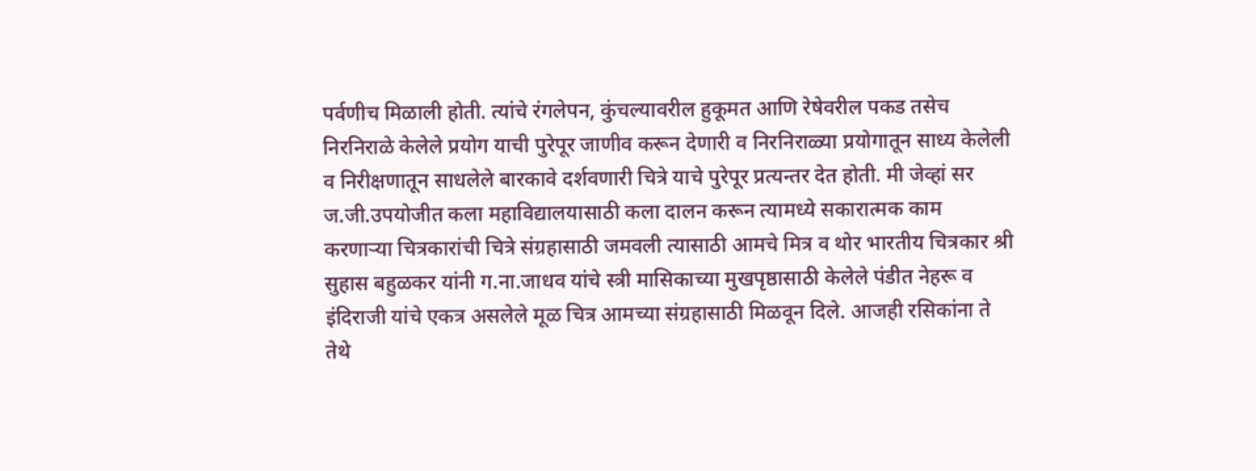पर्वणीच मिळाली होती. त्यांचे रंगलेपन, कुंचल्यावरील हुकूमत आणि रेषेवरील पकड तसेच निरनिराळे केलेले प्रयोग याची पुरेपूर जाणीव करून देणारी व निरनिराळ्या प्रयोगातून साध्य केलेली व निरीक्षणातून साधलेले बारकावे दर्शवणारी चित्रे याचे पुरेपूर प्रत्यन्तर देत होती. मी जेव्हां सर ज.जी.उपयोजीत कला महाविद्यालयासाठी कला दालन करून त्यामध्ये सकारात्मक काम करणाऱ्या चित्रकारांची चित्रे संग्रहासाठी जमवली त्यासाठी आमचे मित्र व थोर भारतीय चित्रकार श्री सुहास बहुळकर यांनी ग.ना.जाधव यांचे स्त्री मासिकाच्या मुखपृष्ठासाठी केलेले पंडीत नेहरू व इंदिराजी यांचे एकत्र असलेले मूळ चित्र आमच्या संग्रहासाठी मिळवून दिले. आजही रसिकांना ते तेथे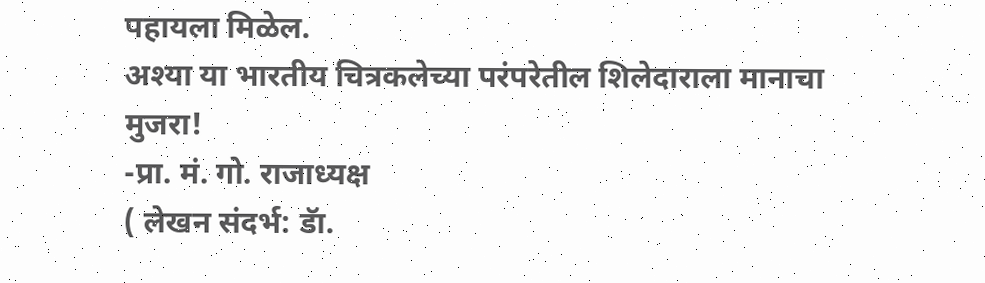पहायला मिळेल.
अश्या या भारतीय चित्रकलेच्या परंपरेतील शिलेदाराला मानाचा मुजरा!
-प्रा. मं. गो. राजाध्यक्ष
( लेखन संदर्भ: डॅा.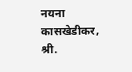नयना कासखेडीकर, श्री.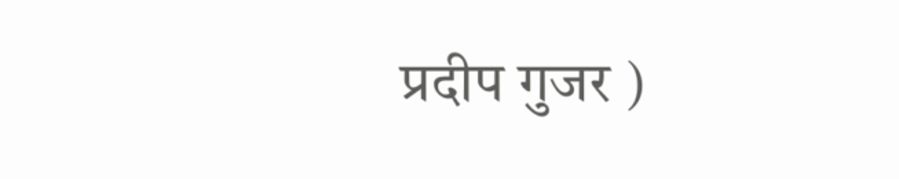प्रदीप गुजर )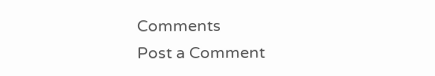Comments
Post a Comment